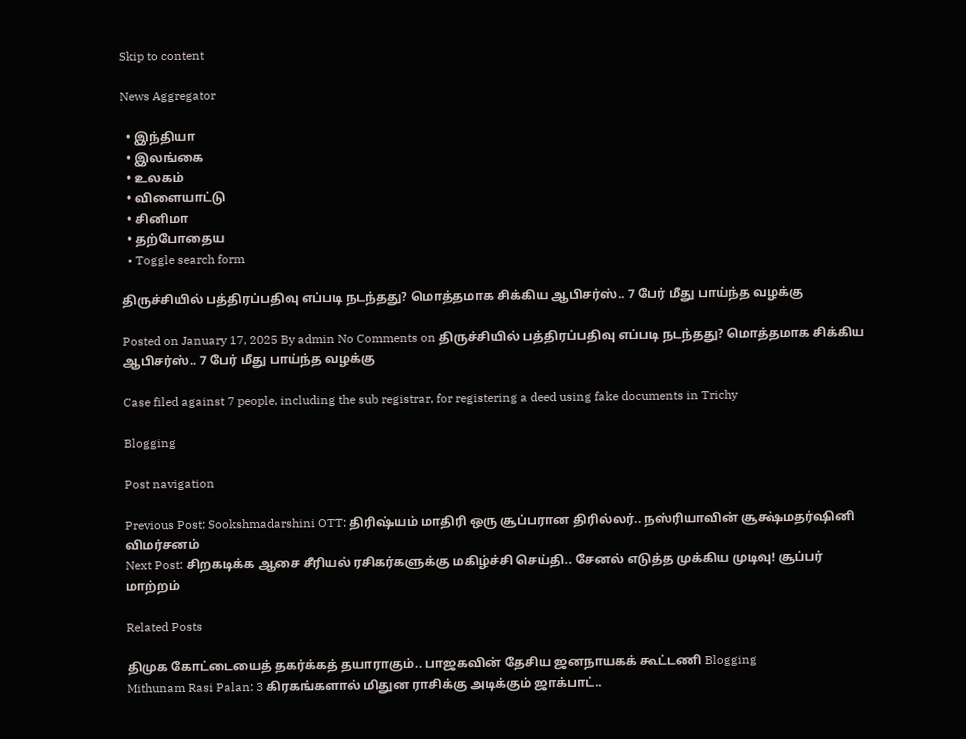Skip to content

News Aggregator

  • இந்தியா
  • இலங்கை
  • உலகம்
  • விளையாட்டு
  • சினிமா
  • தற்போதைய
  • Toggle search form

திருச்சியில் பத்திரப்பதிவு எப்படி நடந்தது? மொத்தமாக சிக்கிய ஆபிசர்ஸ்.. 7 பேர் மீது பாய்ந்த வழக்கு

Posted on January 17, 2025 By admin No Comments on திருச்சியில் பத்திரப்பதிவு எப்படி நடந்தது? மொத்தமாக சிக்கிய ஆபிசர்ஸ்.. 7 பேர் மீது பாய்ந்த வழக்கு

Case filed against 7 people, including the sub registrar, for registering a deed using fake documents in Trichy

Blogging

Post navigation

Previous Post: Sookshmadarshini OTT: திரிஷ்யம் மாதிரி ஒரு சூப்பரான திரில்லர்.. நஸ்ரியாவின் சூக்ஷ்மதர்ஷினி விமர்சனம்
Next Post: சிறகடிக்க ஆசை சீரியல் ரசிகர்களுக்கு மகிழ்ச்சி செய்தி.. சேனல் எடுத்த முக்கிய முடிவு! சூப்பர் மாற்றம்

Related Posts

திமுக கோட்டையைத் தகர்க்கத் தயாராகும்.. பாஜகவின் தேசிய ஜனநாயகக் கூட்டணி Blogging
Mithunam Rasi Palan: 3 கிரகங்களால் மிதுன ராசிக்கு அடிக்கும் ஜாக்பாட்..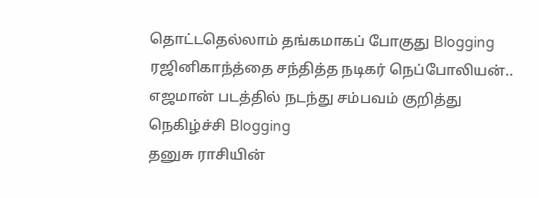தொட்டதெல்லாம் தங்கமாகப் போகுது Blogging
ரஜினிகாந்த்தை சந்தித்த நடிகர் நெப்போலியன்.. எஜமான் படத்தில் நடந்து சம்பவம் குறித்து நெகிழ்ச்சி Blogging
தனுசு ராசியின்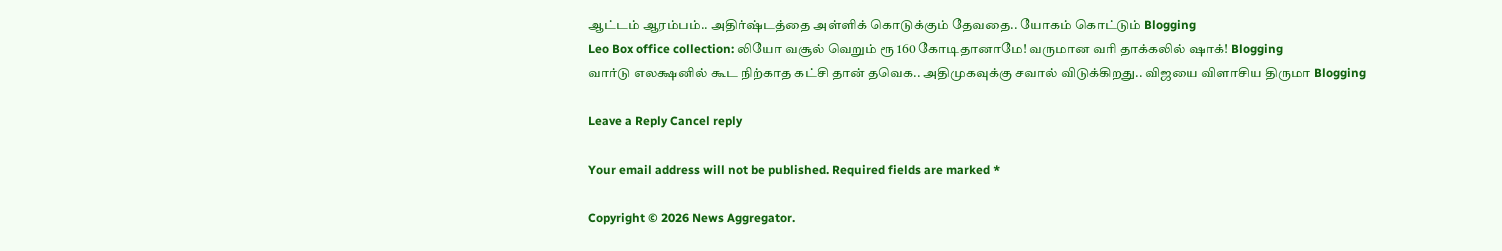ஆட்டம் ஆரம்பம்.. அதிர்ஷ்டத்தை அள்ளிக் கொடுக்கும் தேவதை.. யோகம் கொட்டும் Blogging
Leo Box office collection: லியோ வசூல் வெறும் ரூ 160 கோடிதானாமே! வருமான வரி தாக்கலில் ஷாக்! Blogging
வார்டு எலக்ஷனில் கூட நிற்காத கட்சி தான் தவெக.. அதிமுகவுக்கு சவால் விடுக்கிறது.. விஜயை விளாசிய திருமா Blogging

Leave a Reply Cancel reply

Your email address will not be published. Required fields are marked *

Copyright © 2026 News Aggregator.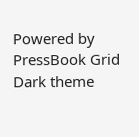Powered by PressBook Grid Dark theme